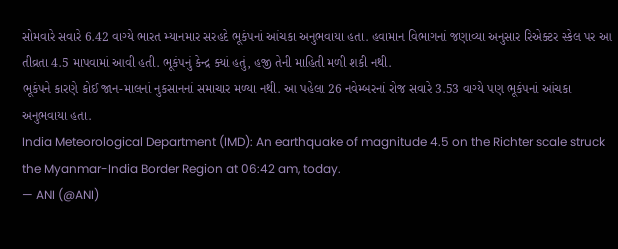સોમવારે સવારે 6.42 વાગ્યે ભારત મ્યાનમાર સરહદે ભૂકંપનાં આંચકા અનુભવાયા હતા. હવામાન વિભાગનાં જણાવ્યા અનુસાર રિએક્ટર સ્કેલ પર આ તીવ્રતા 4.5 માપવામાં આવી હતી. ભૂકંપનું કેન્દ્ર ક્યાં હતું, હજી તેની માહિતી મળી શકી નથી.
ભૂકંપને કારણે કોઈ જાન-માલનાં નુકસાનનાં સમાચાર મળ્યા નથી. આ પહેલા 26 નવેમ્બરનાં રોજ સવારે 3.53 વાગ્યે પણ ભૂકંપનાં આંચકા અનુભવાયા હતા.
India Meteorological Department (IMD): An earthquake of magnitude 4.5 on the Richter scale struck the Myanmar-India Border Region at 06:42 am, today.
— ANI (@ANI)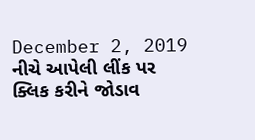December 2, 2019
નીચે આપેલી લીંક પર ક્લિક કરીને જોડાવ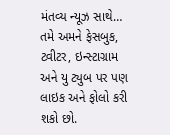મંતવ્ય ન્યૂઝ સાથે…
તમે અમને ફેસબુક, ટ્વીટર, ઇન્સ્ટાગ્રામ અને યુ ટ્યુબ પર પણ લાઇક અને ફોલો કરી શકો છો.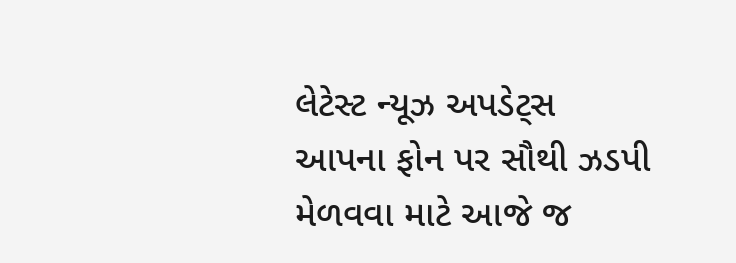લેટેસ્ટ ન્યૂઝ અપડેટ્સ આપના ફોન પર સૌથી ઝડપી મેળવવા માટે આજે જ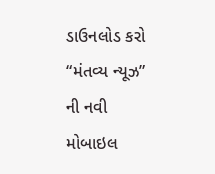ડાઉનલોડ કરો “મંતવ્ય ન્યૂઝ” ની નવી મોબાઇલ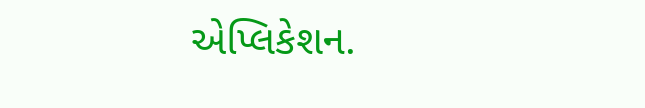એપ્લિકેશન.